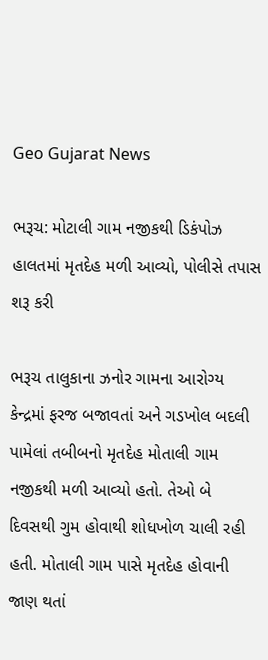Geo Gujarat News

ભરૂચ: મોટાલી ગામ નજીકથી ડિકંપોઝ હાલતમાં મૃતદેહ મળી આવ્યો, પોલીસે તપાસ શરૂ કરી

ભરૂચ તાલુકાના ઝનોર ગામના આરોગ્ય કેન્દ્રમાં ફરજ બજાવતાં અને ગડખોલ બદલી પામેલાં તબીબનો મૃતદેહ મોતાલી ગામ નજીકથી મળી આવ્યો હતો. તેઓ બે દિવસથી ગુમ હોવાથી શોધખોળ ચાલી રહી હતી. મોતાલી ગામ પાસે મૃતદેહ હોવાની જાણ થતાં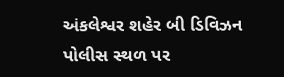અંકલેશ્વર શહેર બી ડિવિઝન પોલીસ સ્થળ પર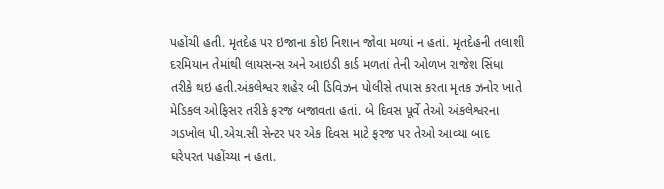પહોંચી હતી. મૃતદેહ પર ઇજાના કોઇ નિશાન જોવા મળ્યાં ન હતાં. મૃતદેહની તલાશી દરમિયાન તેમાંથી લાયસન્સ અને આઇડી કાર્ડ મળતાં તેની ઓળખ રાજેશ સિંધા તરીકે થઇ હતી.અંકલેશ્વર શહેર બી ડિવિઝન પોલીસે તપાસ કરતા મૃતક ઝનોર ખાતે મેડિકલ ઓફિસર તરીકે ફરજ બજાવતા હતાં. બે દિવસ પૂર્વે તેઓ અંકલેશ્વરના ગડખોલ પી.એચ.સી સેન્ટર પર એક દિવસ માટે ફરજ પર તેઓ આવ્યા બાદ ઘરેપરત પહોંચ્યા ન હતા.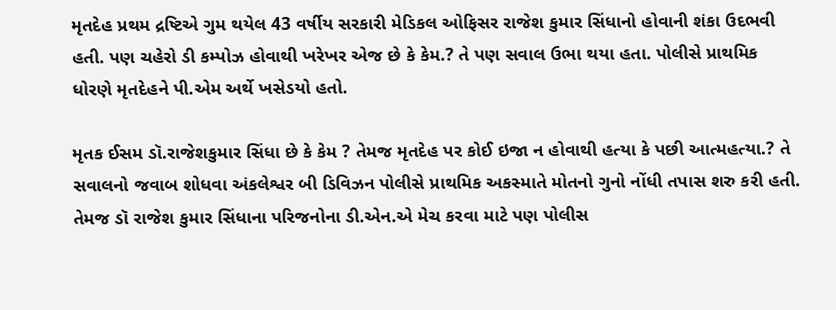મૃતદેહ પ્રથમ દ્રષ્ટિએ ગુમ થયેલ 43 વર્ષીય સરકારી મેડિકલ ઓફિસર રાજેશ કુમાર સિંધાનો હોવાની શંકા ઉદભવી હતી. પણ ચહેરો ડી કમ્પોઝ હોવાથી ખરેખર એજ છે કે કેમ.? તે પણ સવાલ ઉભા થયા હતા. પોલીસે પ્રાથમિક ધોરણે મૃતદેહને પી.એમ અર્થે ખસેડયો હતો.

મૃતક ઈસમ ડૉ.રાજેશકુમાર સિંધા છે કે કેમ ? તેમજ મૃતદેહ પર કોઈ ઇજા ન હોવાથી હત્યા કે પછી આત્મહત્યા.? તે સવાલનો જવાબ શોધવા અંકલેશ્વર બી ડિવિઝન પોલીસે પ્રાથમિક અકસ્માતે મોતનો ગુનો નોંધી તપાસ શરુ કરી હતી. તેમજ ડૉ રાજેશ કુમાર સિંધાના પરિજનોના ડી.એન.એ મેચ કરવા માટે પણ પોલીસ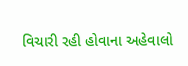વિચારી રહી હોવાના અહેવાલો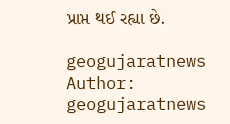પ્રાપ્ત થઈ રહ્યા છે.

geogujaratnews
Author: geogujaratnews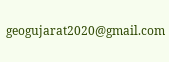geogujarat2020@gmail.com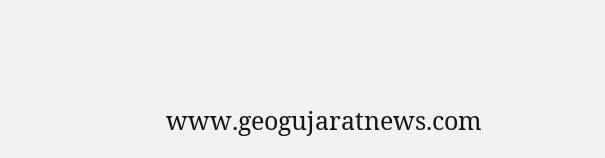www.geogujaratnews.com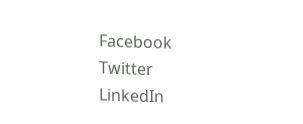Facebook
Twitter
LinkedIn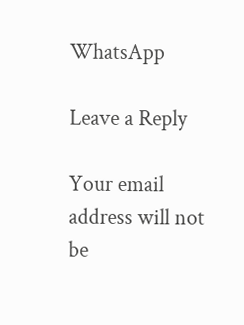WhatsApp

Leave a Reply

Your email address will not be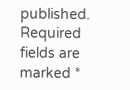published. Required fields are marked *